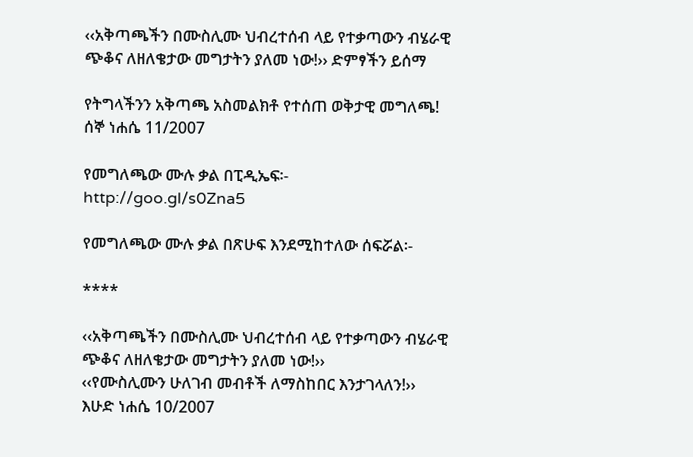‹‹አቅጣጫችን በሙስሊሙ ህብረተሰብ ላይ የተቃጣውን ብሄራዊ ጭቆና ለዘለቄታው መግታትን ያለመ ነው!›› ድምፃችን ይሰማ

የትግላችንን አቅጣጫ አስመልክቶ የተሰጠ ወቅታዊ መግለጫ!
ሰኞ ነሐሴ 11/2007

የመግለጫው ሙሉ ቃል በፒዲኤፍ፡-
http://goo.gl/s0Zna5

የመግለጫው ሙሉ ቃል በጽሁፍ እንደሚከተለው ሰፍሯል፡-

****

‹‹አቅጣጫችን በሙስሊሙ ህብረተሰብ ላይ የተቃጣውን ብሄራዊ ጭቆና ለዘለቄታው መግታትን ያለመ ነው!››
‹‹የሙስሊሙን ሁለገብ መብቶች ለማስከበር እንታገላለን!››
እሁድ ነሐሴ 10/2007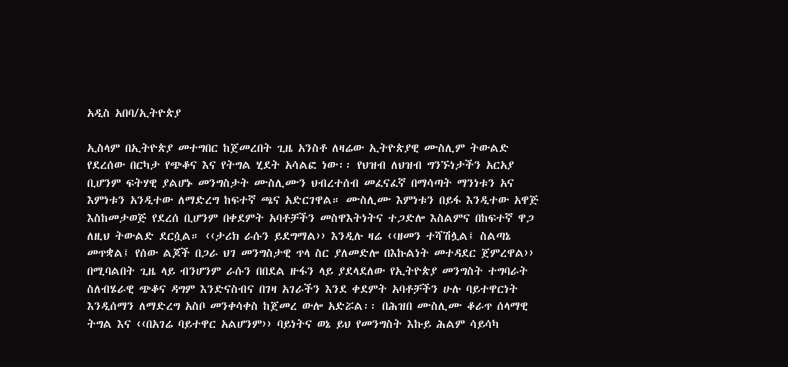አዲስ አበባ/ኢትዮጵያ

ኢስላም በኢትዮጵያ መተግበር ከጀመረበት ጊዜ አንስቶ ለዛሬው ኢትዮጵያዊ ሙስሊም ትውልድ የደረሰው በርካታ የጭቆና እና የትግል ሂደት አሳልፎ ነው፡፡ የህዝብ ለህዝብ ግንኙነታችን አርአያ ቢሆንም ፍትሃዊ ያልሆኑ መንግስታት ሙስሊሙን ህብረተሰብ መፈናፈኛ በማሳጣት ማንነቱን አና እምነቱን አንዲተው ለማድረግ ከፍተኛ ጫና አድርገዋል። ሙስሊሙ እምነቱን በይፋ እንዲተው አዋጅ እስከመታወጅ የደረሰ ቢሆንም በቀደምት አባቶቻችን መስዋእትነትና ተጋድሎ እስልምና በከፍተኛ ዋጋ ለዚህ ትውልድ ደርሷል። ‹‹ታሪክ ራሱን ይደግማል›› እንዲሉ ዛሬ ‹‹ዘመን ተሻሽሏል፤ ስልጣኔ መጥቋል፤ የሰው ልጆች በጋራ ህገ መንግስታዊ ጥላ ስር ያለመድሎ በእኩልነት መተዳደር ጀምረዋል›› በሚባልበት ጊዜ ላይ ብንሆንም ራሱን በበደል ዙፋን ላይ ያደላደለው የኢትዮጵያ መንግስት ተግባራት ስለብሄራዊ ጭቆና ዳግም እንድናስብና በገዛ አገራችን እንደ ቀደምት አባቶቻችን ሁሉ ባይተዋርነት እንዲሰማን ለማድረግ አስቦ መንቀሳቀስ ከጀመረ ውሎ አድሯል፡፡ በሕዝበ ሙስሊሙ ቆራጥ ሰላማዊ ትግል እና ‹‹በአገሬ ባይተዋር አልሆንም›› ባይነትና ወኔ ይህ የመንግስት እኩይ ሕልም ሳይሳካ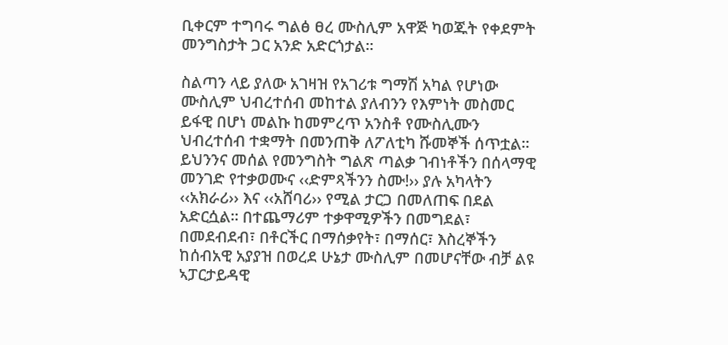ቢቀርም ተግባሩ ግልፅ ፀረ ሙስሊም አዋጅ ካወጁት የቀደምት መንግስታት ጋር አንድ አድርጎታል፡፡

ስልጣን ላይ ያለው አገዛዝ የአገሪቱ ግማሽ አካል የሆነው ሙስሊም ህብረተሰብ መከተል ያለብንን የእምነት መስመር ይፋዊ በሆነ መልኩ ከመምረጥ አንስቶ የሙስሊሙን ህብረተሰብ ተቋማት በመንጠቅ ለፖለቲካ ሹመኞች ሰጥቷል፡፡ ይህንንና መሰል የመንግስት ግልጽ ጣልቃ ገብነቶችን በሰላማዊ መንገድ የተቃወሙና ‹‹ድምጻችንን ስሙ!›› ያሉ አካላትን ‹‹አክራሪ›› እና ‹‹አሸባሪ›› የሚል ታርጋ በመለጠፍ በደል አድርሷል፡፡ በተጨማሪም ተቃዋሚዎችን በመግደል፣ በመደብደብ፣ በቶርችር በማሰቃየት፣ በማሰር፣ እስረኞችን ከሰብአዊ አያያዝ በወረደ ሁኔታ ሙስሊም በመሆናቸው ብቻ ልዩ ኣፓርታይዳዊ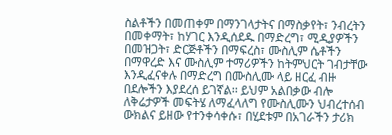ስልቶችን በመጠቀም በማንገላታትና በማስቃየት፣ ንብረትን በመቀማት፣ ከሃገር እንዲሰደዱ በማድረግ፣ ሚዲያዎችን በመዝጋት፣ ድርጅቶችን በማፍረስ፣ ሙስሊም ሴቶችን በማዋረድ እና ሙስሊም ተማሪዎችን ከትምህርት ገብታቸው እንዲፈናቀሉ በማድረግ በሙስሊሙ ላይ ዘርፈ ብዙ በደሎችን እያደረሰ ይገኛል፡፡ ይህም አልበቃው ብሎ ለቅሬታዎች መፍትሄ ለማፈላለግ የሙስሊሙን ህብረተሰብ ውክልና ይዘው የተንቀሳቀሱ፣ በሂደቱም በአገራችን ታሪክ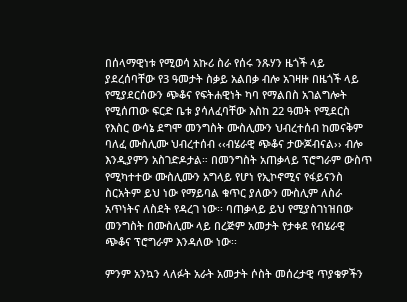በሰላማዊነቱ የሚወሳ አኩሪ ስራ የሰሩ ንጹሃን ዜጎች ላይ ያደረሰባቸው የ3 ዓመታት ስቃይ አልበቃ ብሎ አገዛዙ በዜጎች ላይ የሚያደርሰውን ጭቆና የፍትሐዊነት ካባ የማልበስ አገልግሎት የሚሰጠው ፍርድ ቤቱ ያሳለፈባቸው እስከ 22 ዓመት የሚደርስ የእስር ውሳኔ ደግሞ መንግስት ሙስሊሙን ህብረተሰብ ከመናቅም ባለፈ ሙስሊሙ ህብረተሰብ ‹‹ብሄራዊ ጭቆና ታውጆብናል›› ብሎ እንዲያምን አስገድዶታል። በመንግስት አጠቃላይ ፕሮግራም ውስጥ የሚካተተው ሙስሊሙን አግላይ የሆነ የኢኮኖሚና የፋይናንስ ስርአትም ይህ ነው የማይባል ቁጥር ያለውን ሙስሊም ለስራ አጥነትና ለስደት የዳረገ ነው፡፡ ባጠቃላይ ይህ የሚያስገነዝበው መንግስት በሙስሊሙ ላይ በረጅም አመታት የታቀደ የብሄራዊ ጭቆና ፕሮግራም እንዳለው ነው፡፡

ምንም አንኳን ላለፉት አራት አመታት ሶስት መሰረታዊ ጥያቄዎችን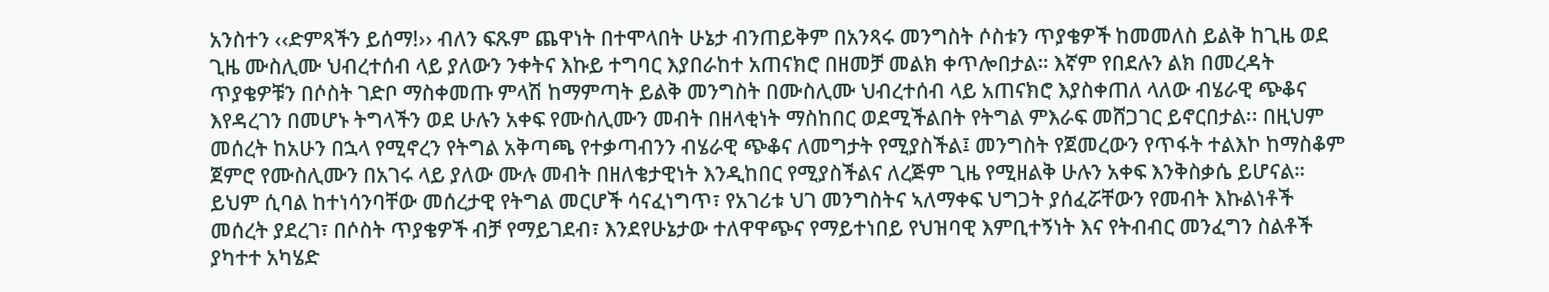አንስተን ‹‹ድምጻችን ይሰማ!›› ብለን ፍጹም ጨዋነት በተሞላበት ሁኔታ ብንጠይቅም በአንጻሩ መንግስት ሶስቱን ጥያቄዎች ከመመለስ ይልቅ ከጊዜ ወደ ጊዜ ሙስሊሙ ህብረተሰብ ላይ ያለውን ንቀትና እኩይ ተግባር እያበራከተ አጠናክሮ በዘመቻ መልክ ቀጥሎበታል። እኛም የበደሉን ልክ በመረዳት ጥያቄዎቹን በሶስት ገድቦ ማስቀመጡ ምላሽ ከማምጣት ይልቅ መንግስት በሙስሊሙ ህብረተሰብ ላይ አጠናክሮ እያስቀጠለ ላለው ብሄራዊ ጭቆና እየዳረገን በመሆኑ ትግላችን ወደ ሁሉን አቀፍ የሙስሊሙን መብት በዘላቂነት ማስከበር ወደሚችልበት የትግል ምእራፍ መሸጋገር ይኖርበታል፡፡ በዚህም መሰረት ከአሁን በኋላ የሚኖረን የትግል አቅጣጫ የተቃጣብንን ብሄራዊ ጭቆና ለመግታት የሚያስችል፤ መንግስት የጀመረውን የጥፋት ተልእኮ ከማስቆም ጀምሮ የሙስሊሙን በአገሩ ላይ ያለው ሙሉ መብት በዘለቄታዊነት እንዲከበር የሚያስችልና ለረጅም ጊዜ የሚዘልቅ ሁሉን አቀፍ እንቅስቃሴ ይሆናል። ይህም ሲባል ከተነሳንባቸው መሰረታዊ የትግል መርሆች ሳናፈነግጥ፣ የአገሪቱ ህገ መንግስትና ኣለማቀፍ ህግጋት ያሰፈሯቸውን የመብት እኩልነቶች መሰረት ያደረገ፣ በሶስት ጥያቄዎች ብቻ የማይገደብ፣ እንደየሁኔታው ተለዋዋጭና የማይተነበይ የህዝባዊ እምቢተኝነት እና የትብብር መንፈግን ስልቶች ያካተተ አካሄድ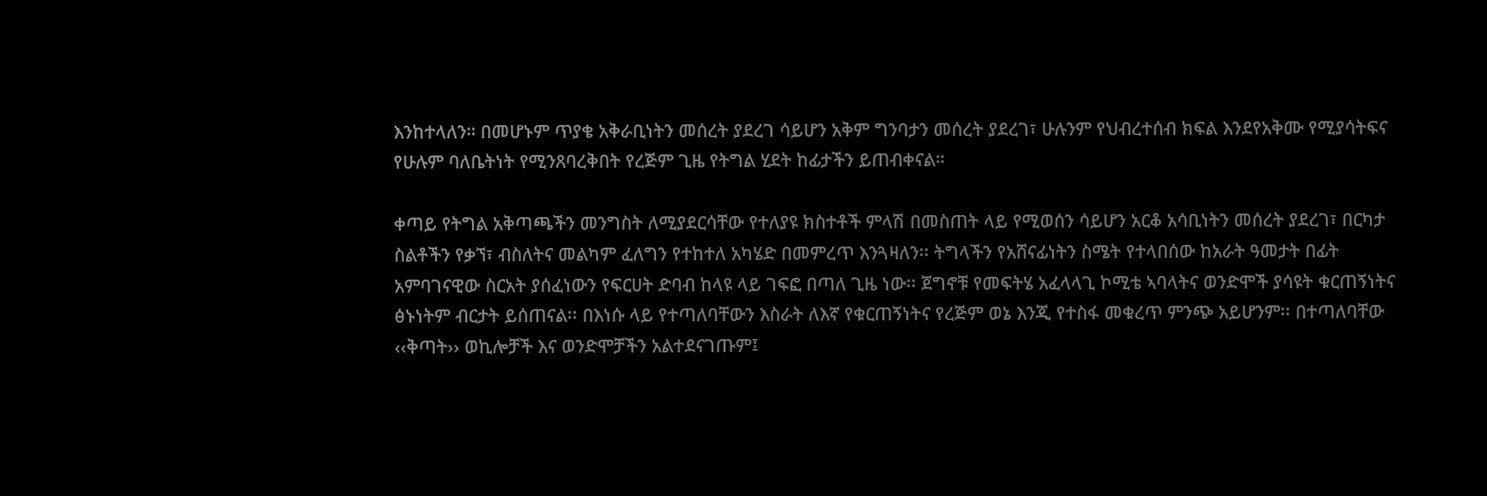እንከተላለን። በመሆኑም ጥያቄ አቅራቢነትን መሰረት ያደረገ ሳይሆን አቅም ግንባታን መሰረት ያደረገ፣ ሁሉንም የህብረተሰብ ክፍል እንደየአቅሙ የሚያሳትፍና የሁሉም ባለቤትነት የሚንጸባረቅበት የረጅም ጊዜ የትግል ሂደት ከፊታችን ይጠብቀናል።

ቀጣይ የትግል አቅጣጫችን መንግስት ለሚያደርሳቸው የተለያዩ ክስተቶች ምላሽ በመስጠት ላይ የሚወሰን ሳይሆን አርቆ አሳቢነትን መሰረት ያደረገ፣ በርካታ ስልቶችን የቃኘ፣ ብስለትና መልካም ፈለግን የተከተለ አካሄድ በመምረጥ እንጓዛለን፡፡ ትግላችን የአሸናፊነትን ስሜት የተላበሰው ከአራት ዓመታት በፊት አምባገናዊው ስርአት ያሰፈነውን የፍርሀት ድባብ ከላዩ ላይ ገፍፎ በጣለ ጊዜ ነው፡፡ ጀግኖቹ የመፍትሄ አፈላላጊ ኮሚቴ ኣባላትና ወንድሞች ያሳዩት ቁርጠኝነትና ፅኑነትም ብርታት ይሰጠናል፡፡ በእነሱ ላይ የተጣለባቸውን እስራት ለእኛ የቁርጠኝነትና የረጅም ወኔ እንጂ የተስፋ መቁረጥ ምንጭ አይሆንም፡፡ በተጣለባቸው ‹‹ቅጣት›› ወኪሎቻች እና ወንድሞቻችን አልተደናገጡም፤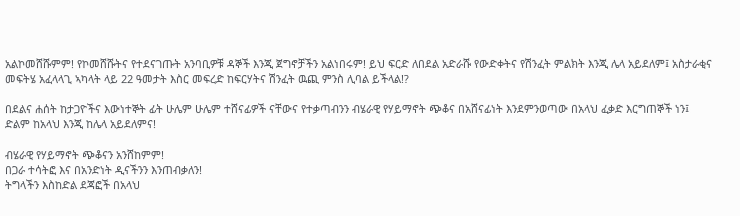አልኮመሸሹምም! የኮመሸሹትና የተደናገጡት አንባቢዎቹ ዳኞች እንጂ ጀግኖቻችን አልነበሩም! ይህ ፍርድ ለበደል አድራሹ የውድቀትና የሽንፈት ምልክት እንጂ ሌላ አይደለም፤ አስታራቂና መፍትሄ አፈላላጊ ኣካላት ላይ 22 ዓመታት እስር መፍረድ ከፍርሃትና ሽንፈት ዉጪ ምንስ ሊባል ይችላል!?

በደልና ሐሰት ከታጋዮችና እውነተኞት ፊት ሁሌም ሁሌም ተሸናፊዎች ናቸውና የተቃጣብንን ብሄራዊ የሃይማኖት ጭቆና በአሸናፊነት እንደምንወጣው በአላህ ፈቃድ እርግጠኞች ነን፤ ድልም ከአላህ እንጂ ከሌላ አይደለምና!

ብሄራዊ የሃይማኖት ጭቆናን አንሸከምም!
በጋራ ተሳትፎ እና በአንድነት ዲናችንን እንጠብቃለን!
ትግላችን እስከድል ደጃፎች በአላህ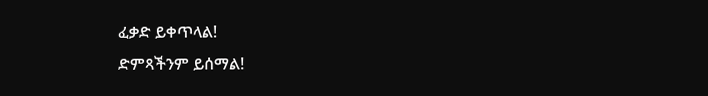ፈቃድ ይቀጥላል!
ድምጻችንም ይሰማል!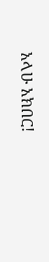አላሁ አክበር!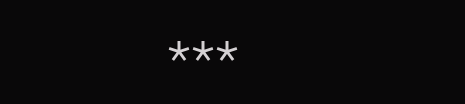***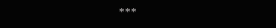***